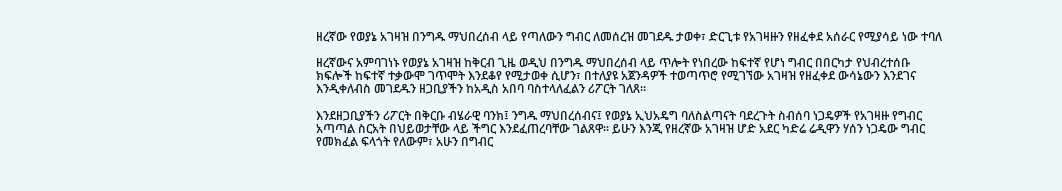ዘረኛው የወያኔ አገዛዝ በንግዱ ማህበረሰብ ላይ የጣለውን ግብር ለመሰረዝ መገደዱ ታወቀ፣ ድርጊቱ የአገዛዙን የዘፈቀደ አሰራር የሚያሳይ ነው ተባለ

ዘረኛውና አምባገነኑ የወያኔ አገዛዝ ከቅርብ ጊዜ ወዲህ በንግዱ ማህበረሰብ ላይ ጥሎት የነበረው ከፍተኛ የሆነ ግብር በበርካታ የህብረተሰቡ ክፍሎች ከፍተኛ ተቃውሞ ገጥሞት እንደቆየ የሚታወቀ ሲሆን፣ በተለያዩ አጀንዳዎች ተወጣጥሮ የሚገኘው አገዛዝ የዘፈቀደ ውሳኔውን እንደገና እንዲቀለብስ መገደዱን ዘጋቢያችን ከአዲስ አበባ ባስተላለፈልን ሪፖርት ገለጸ።

እንደዘጋቢያችን ሪፖርት በቅርቡ ብሄራዊ ባንክ፤ ንግዱ ማህበረሰብና፤ የወያኔ ኢህአዴግ ባለስልጣናት ባደረጉት ስብሰባ ነጋዴዎች የአገዛዙ የግብር አጣጣል ስርአት በህይወታቸው ላይ ችግር እንደፈጠረባቸው ገልጸዋ። ይሁን እንጂ የዘረኛው አገዛዝ ሆድ አደር ካድሬ ሬዲዋን ሃሰን ነጋዴው ግብር የመክፈል ፍላጎት የለውም፣ አሁን በግብር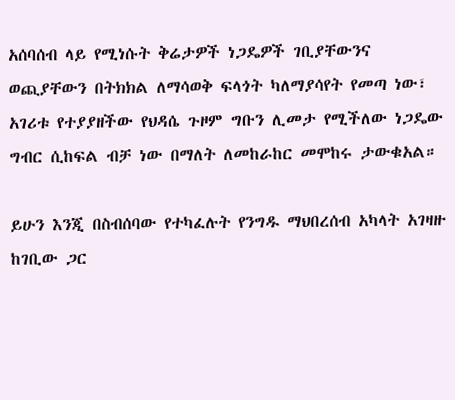አሰባሰብ ላይ የሚነሱት ቅሬታዎች ነጋዴዎች ገቢያቸውንና ወጪያቸውን በትክክል ለማሳወቅ ፍላጎት ካለማያሳየት የመጣ ነው፣ አገሪቱ የተያያዘችው የህዳሴ ጉዞም ግቡን ሊመታ የሚችለው ነጋዴው ግብር ሲከፍል ብቻ ነው በማለት ለመከራከር መሞከሩ ታውቁአል።

ይሁን እንጂ በስብሰባው የተካፈሉት የንግዱ ማህበረሰብ አካላት አገዛዙ ከገቢው ጋር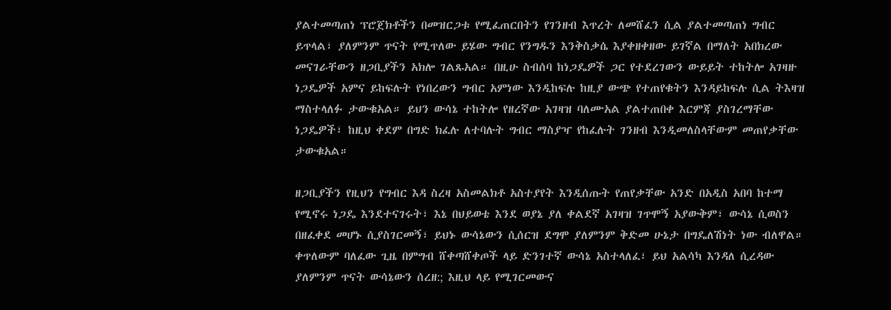ያልተመጣጠነ ፕሮጀክቶችን በመዝርጋቱ የሚፈጠርበትን የገንዘብ እጥረት ለመሸፈን ሲል ያልተመጣጠነ ግብር ይጥላል፣ ያለምንም ጥናት የሚጥለው ይሄው ግብር የንግዱን እንቅስቃሴ እያቀዘቀዘው ይገኛል በማለት አበክረው መናገራቸውን ዘጋቢያችን አክሎ ገልጹአል። በዚሁ ስብሰባ ከነጋዴዎች ጋር የተደረገውን ውይይት ተከትሎ አገዛዙ ነጋዴዎች አምና ይከፍሉት የነበረውን ግብር አምነው እንዲከፍሉ ከዚያ ውጭ የተጠየቁትን እንዳይከፍሉ ሲል ትእዛዝ ማስተላለፉ ታውቁአል። ይህን ውሳኔ ተከትሎ የዘረኛው አገዛዝ ባለሙአል ያልተጠበቀ እርምጃ ያስገረማቸው ነጋዴዎች፣ ከዚህ ቀደም በግድ ክፈሉ ለተባሉት ግብር ማስያዣ የከፈሉት ገንዘብ እንዲመለስላቸውም መጠየቃቸው ታውቁአል።

ዘጋቢያችን የዚህን የግብር እዳ ስረዛ አስመልክቶ አስተያየት እንዲሰጡት የጠየቃቸው አንድ በአዲስ አበባ ከተማ የሚኖሩ ነጋዴ እንደተናገሩት፣ እኔ በህይወቴ እንደ ወያኔ ያለ ቀልደኛ አገዛዝ ገጥሞኝ አያውቅም፣ ውሳኔ ሲወስን በዘፈቀደ መሆኑ ሲያስገርመኝ፣ ይህኑ ውሳኔውን ሲሰርዝ ደግሞ ያለምንም ቅድመ ሁኔታ በግዴለሽነት ነው ብለዋል። ቀጥለውም ባለፈው ጊዜ በምግብ ሸቀጣሸቀጦች ላይ ድንገተኛ ውሳኔ አስተላለፈ፣ ይህ አልሳካ እንዳለ ሲረዳው ያለምንም ጥናት ውሳኔውን ሰረዘ:; እዚህ ላይ የሚገርመውና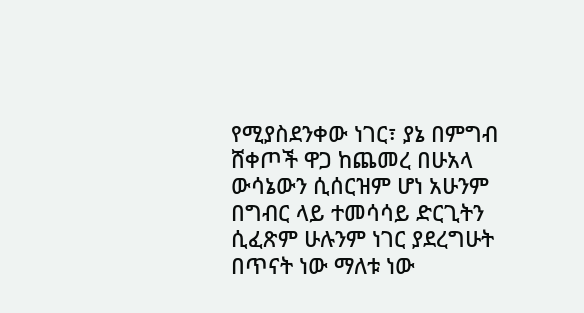የሚያስደንቀው ነገር፣ ያኔ በምግብ ሸቀጦች ዋጋ ከጨመረ በሁአላ ውሳኔውን ሲሰርዝም ሆነ አሁንም በግብር ላይ ተመሳሳይ ድርጊትን ሲፈጽም ሁሉንም ነገር ያደረግሁት በጥናት ነው ማለቱ ነው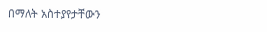በማለት አስተያየታቸውን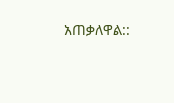አጠቃለዋል::